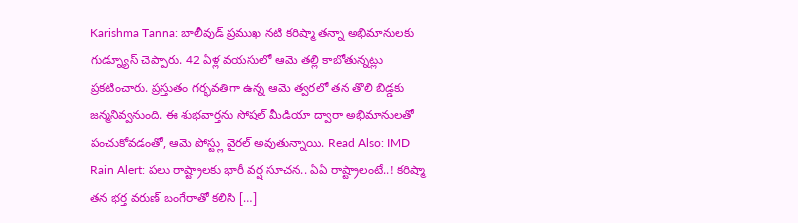Karishma Tanna: బాలీవుడ్ ప్రముఖ నటి కరిష్మా తన్నా అభిమానులకు గుడ్న్యూస్ చెప్పారు. 42 ఏళ్ల వయసులో ఆమె తల్లి కాబోతున్నట్లు ప్రకటించారు. ప్రస్తుతం గర్భవతిగా ఉన్న ఆమె త్వరలో తన తొలి బిడ్డకు జన్మనివ్వనుంది. ఈ శుభవార్తను సోషల్ మీడియా ద్వారా అభిమానులతో పంచుకోవడంతో, ఆమె పోస్ట్లు వైరల్ అవుతున్నాయి. Read Also: IMD Rain Alert: పలు రాష్ట్రాలకు భారీ వర్ష సూచన.. ఏఏ రాష్ట్రాలంటే..! కరిష్మా తన భర్త వరుణ్ బంగేరాతో కలిసి […]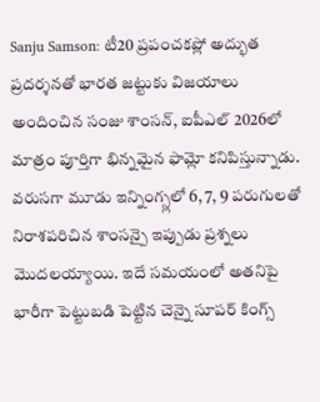Sanju Samson: టీ20 ప్రపంచకప్లో అద్భుత ప్రదర్శనతో భారత జట్టుకు విజయాలు అందించిన సంజు శాంసన్, ఐపీఎల్ 2026లో మాత్రం పూర్తిగా భిన్నమైన ఫామ్లో కనిపిస్తున్నాడు. వరుసగా మూడు ఇన్నింగ్స్లలో 6, 7, 9 పరుగులతో నిరాశపరిచిన శాంసన్పై ఇప్పుడు ప్రశ్నలు మొదలయ్యాయి. ఇదే సమయంలో అతనిపై భారీగా పెట్టుబడి పెట్టిన చెన్నై సూపర్ కింగ్స్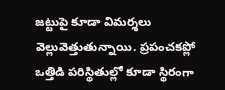జట్టుపై కూడా విమర్శలు వెల్లువెత్తుతున్నాయి. ప్రపంచకప్లో ఒత్తిడి పరిస్థితుల్లో కూడా స్థిరంగా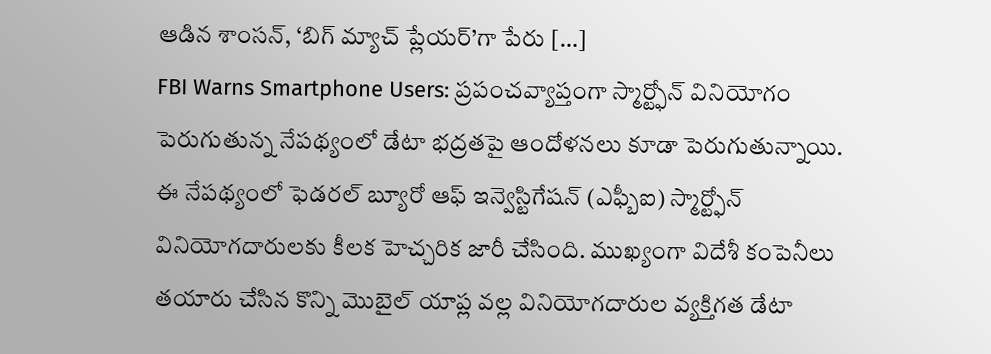ఆడిన శాంసన్, ‘బిగ్ మ్యాచ్ ప్లేయర్’గా పేరు […]
FBI Warns Smartphone Users: ప్రపంచవ్యాప్తంగా స్మార్ట్ఫోన్ వినియోగం పెరుగుతున్న నేపథ్యంలో డేటా భద్రతపై ఆందోళనలు కూడా పెరుగుతున్నాయి. ఈ నేపథ్యంలో ఫెడరల్ బ్యూరో ఆఫ్ ఇన్వెస్టిగేషన్ (ఎఫ్బీఐ) స్మార్ట్ఫోన్ వినియోగదారులకు కీలక హెచ్చరిక జారీ చేసింది. ముఖ్యంగా విదేశీ కంపెనీలు తయారు చేసిన కొన్ని మొబైల్ యాప్ల వల్ల వినియోగదారుల వ్యక్తిగత డేటా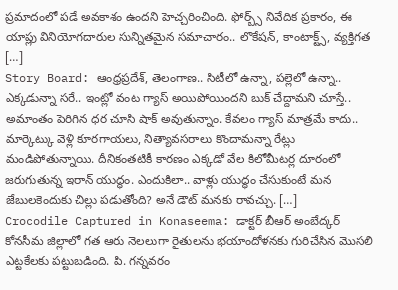ప్రమాదంలో పడే అవకాశం ఉందని హెచ్చరించింది. ఫోర్బ్స్ నివేదిక ప్రకారం, ఈ యాప్లు వినియోగదారుల సున్నితమైన సమాచారం.. లొకేషన్, కాంటాక్ట్స్, వ్యక్తిగత […]
Story Board: ఆంధ్రప్రదేశ్, తెలంగాణ.. సిటీలో ఉన్నా, పల్లెలో ఉన్నా.. ఎక్కడున్నా సరే.. ఇంట్లో వంట గ్యాస్ అయిపోయిందని బుక్ చేద్దామని చూస్తే.. అమాంతం పెరిగిన ధర చూసి షాక్ అవుతున్నాం. కేవలం గ్యాస్ మాత్రమే కాదు.. మార్కెట్కు వెళ్లి కూరగాయలు, నిత్యావసరాలు కొందామన్నా రేట్లు మండిపోతున్నాయి. దీనికంతటికీ కారణం ఎక్కడో వేల కిలోమీటర్ల దూరంలో జరుగుతున్న ఇరాన్ యుద్ధం. ఎందుకిలా.. వాళ్లు యుద్ధం చేసుకుంటే మన జేబులకెందుకు చిల్లు పడుతోంది? అనే డౌట్ మనకు రావచ్చు. […]
Crocodile Captured in Konaseema: డాక్టర్ బీఆర్ అంబేద్కర్ కోనసీమ జిల్లాలో గత ఆరు నెలలుగా రైతులను భయాందోళనకు గురిచేసిన మొసలి ఎట్టకేలకు పట్టుబడింది. పి. గన్నవరం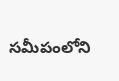సమీపంలోని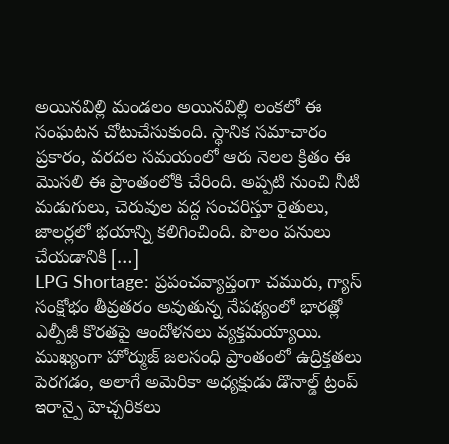అయినవిల్లి మండలం అయినవిల్లి లంకలో ఈ సంఘటన చోటుచేసుకుంది. స్థానిక సమాచారం ప్రకారం, వరదల సమయంలో ఆరు నెలల క్రితం ఈ మొసలి ఈ ప్రాంతంలోకి చేరింది. అప్పటి నుంచి నీటి మడుగులు, చెరువుల వద్ద సంచరిస్తూ రైతులు, జాలర్లలో భయాన్ని కలిగించింది. పొలం పనులు చేయడానికి […]
LPG Shortage: ప్రపంచవ్యాప్తంగా చమురు, గ్యాస్ సంక్షోభం తీవ్రతరం అవుతున్న నేపథ్యంలో భారత్లో ఎల్పీజీ కొరతపై ఆందోళనలు వ్యక్తమయ్యాయి. ముఖ్యంగా హోర్ముజ్ జలసంధి ప్రాంతంలో ఉద్రిక్తతలు పెరగడం, అలాగే అమెరికా అధ్యక్షుడు డొనాల్డ్ ట్రంప్ ఇరాన్పై హెచ్చరికలు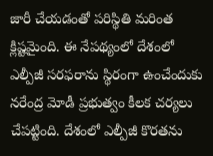జారీ చేయడంతో పరిస్థితి మరింత క్లిష్టమైంది. ఈ నేపథ్యంలో దేశంలో ఎల్పీజీ సరఫరాను స్థిరంగా ఉంచేందుకు నరేంద్ర మోడీ ప్రభుత్వం కీలక చర్యలు చేపట్టింది. దేశంలో ఎల్పీజీ కొరతను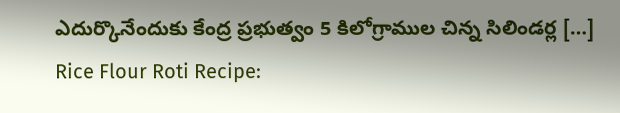ఎదుర్కొనేందుకు కేంద్ర ప్రభుత్వం 5 కిలోగ్రాముల చిన్న సిలిండర్ల […]
Rice Flour Roti Recipe: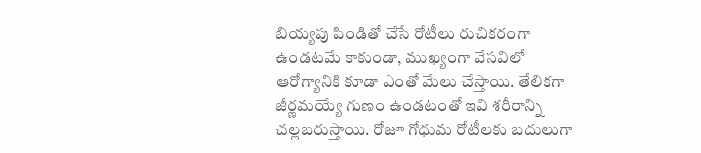బియ్యపు పిండితో చేసే రోటీలు రుచికరంగా ఉండటమే కాకుండా, ముఖ్యంగా వేసవిలో ఆరోగ్యానికి కూడా ఎంతో మేలు చేస్తాయి. తేలికగా జీర్ణమయ్యే గుణం ఉండటంతో ఇవి శరీరాన్ని చల్లబరుస్తాయి. రోజూ గోధుమ రోటీలకు బదులుగా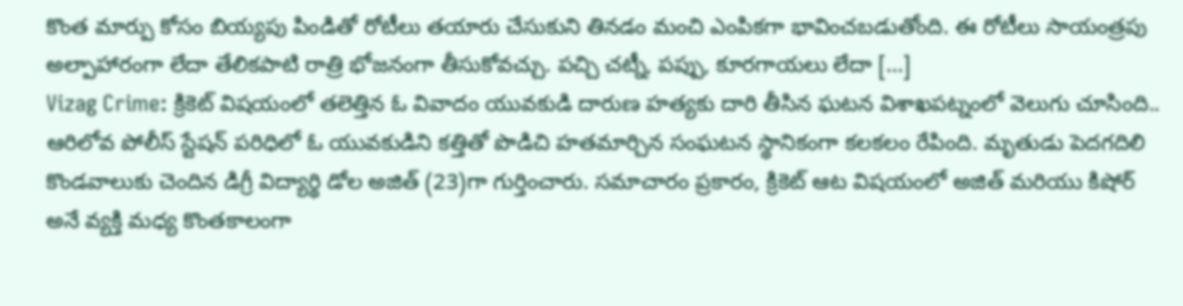కొంత మార్పు కోసం బియ్యపు పిండితో రోటీలు తయారు చేసుకుని తినడం మంచి ఎంపికగా భావించబడుతోంది. ఈ రోటీలు సాయంత్రపు అల్పాహారంగా లేదా తేలికపాటి రాత్రి భోజనంగా తీసుకోవచ్చు. పచ్చి చట్నీ, పప్పు, కూరగాయలు లేదా […]
Vizag Crime: క్రికెట్ విషయంలో తలెత్తిన ఓ వివాదం యువకుడి దారుణ హత్యకు దారి తీసిన ఘటన విశాఖపట్నంలో వెలుగు చూసింది.. ఆరిలోవ పోలీస్ స్టేషన్ పరిధిలో ఓ యువకుడిని కత్తితో పొడిచి హతమార్చిన సంఘటన స్థానికంగా కలకలం రేపింది. మృతుడు పెదగదిలి కొండవాలుకు చెందిన డిగ్రీ విద్యార్థి డోల అజిత్ (23)గా గుర్తించారు. సమాచారం ప్రకారం, క్రికెట్ ఆట విషయంలో అజిత్ మరియు కిషోర్ అనే వ్యక్తి మధ్య కొంతకాలంగా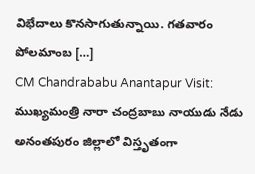విభేదాలు కొనసాగుతున్నాయి. గతవారం పోలమాంబ […]
CM Chandrababu Anantapur Visit: ముఖ్యమంత్రి నారా చంద్రబాబు నాయుడు నేడు అనంతపురం జిల్లాలో విస్తృతంగా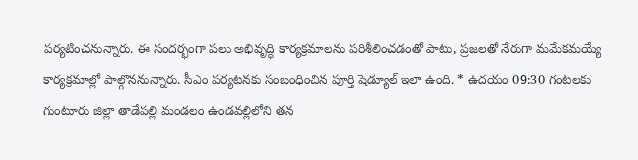పర్యటించనున్నారు. ఈ సందర్భంగా పలు అభివృద్ధి కార్యక్రమాలను పరిశీలించడంతో పాటు, ప్రజలతో నేరుగా మమేకమయ్యే కార్యక్రమాల్లో పాల్గొననున్నారు. సీఎం పర్యటనకు సంబంధించిన పూర్తి షెడ్యూల్ ఇలా ఉంది. * ఉదయం 09:30 గంటలకు గుంటూరు జిల్లా తాడేపల్లి మండలం ఉండవల్లిలోని తన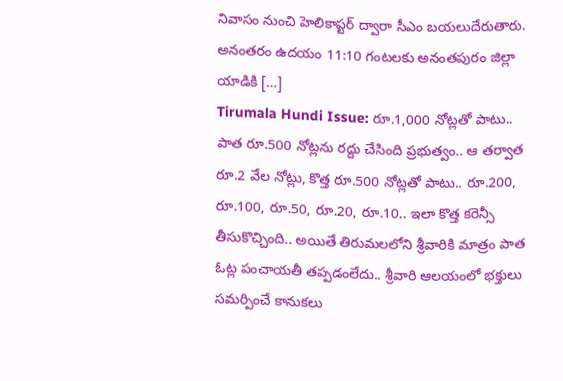నివాసం నుంచి హెలికాప్టర్ ద్వారా సీఎం బయలుదేరుతారు. అనంతరం ఉదయం 11:10 గంటలకు అనంతపురం జిల్లా యాడికి […]
Tirumala Hundi Issue: రూ.1,000 నోట్లతో పాటు.. పాత రూ.500 నోట్లను రద్దు చేసింది ప్రభుత్వం.. ఆ తర్వాత రూ.2 వేల నోట్లు, కొత్త రూ.500 నోట్లతో పాటు.. రూ.200, రూ.100, రూ.50, రూ.20, రూ.10.. ఇలా కొత్త కరెన్సీ తీసుకొచ్చింది.. అయితే తిరుమలలోని శ్రీవారికి మాత్రం పాత ఓట్ల పంచాయతీ తప్పడంలేదు.. శ్రీవారి ఆలయంలో భక్తులు సమర్పించే కానుకలు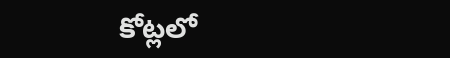కోట్లలో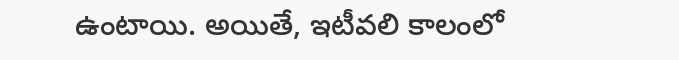ఉంటాయి. అయితే, ఇటీవలి కాలంలో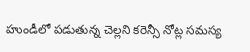హుండీలో పడుతున్న చెల్లని కరెన్సీ నోట్ల సమస్య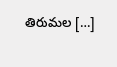తిరుమల […]